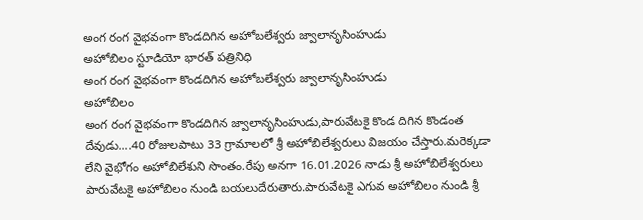అంగ రంగ వైభవంగా కొండదిగిన అహోబలేశ్వరు జ్వాలానృసింహుడు
అహోబిలం స్టూడియో భారత్ పత్రినిధి
అంగ రంగ వైభవంగా కొండదిగిన అహోబలేశ్వరు జ్వాలానృసింహుడు
అహోబిలం
అంగ రంగ వైభవంగా కొండదిగిన జ్వాలానృసింహుడు,పారువేటకై కొండ దిగిన కొండంత దేవుడు....40 రోజులపాటు 33 గ్రామాలలో శ్రీ అహోబిలేశ్వరులు విజయం చేస్తారు.మరెక్కడా లేని వైభోగం అహోబిలేశుని సొంతం.రేపు అనగా 16.01.2026 నాడు శ్రీ అహోబిలేశ్వరులు పారువేటకై అహోబిలం నుండి బయలుదేరుతారు.పారువేటకై ఎగువ అహోబిలం నుండి శ్రీ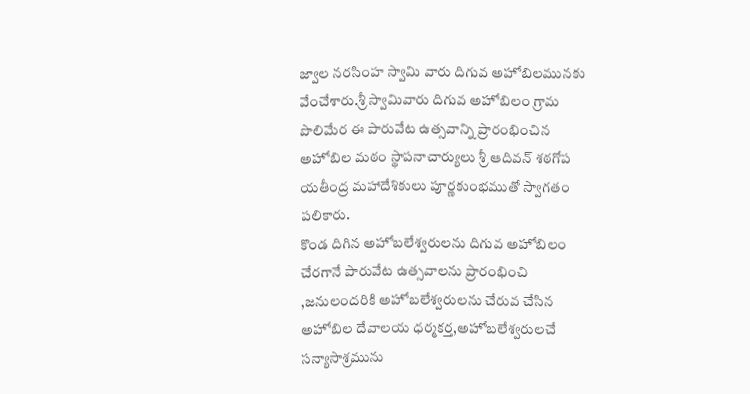జ్వాల నరసింహ స్వామి వారు దిగువ అహోబిలమునకు వేంచేశారు.శ్రీ స్వామివారు దిగువ అహోబిలం గ్రామ పొలిమేర ఈ పారువేట ఉత్సవాన్ని ప్రారంభించిన అహోబిల మఠం స్థాపనాచార్యులు శ్రీ ఆదివన్ శఠగోప యతీంద్ర మహాదేశికులు పూర్ణకుంభముతో స్వాగతం పలికారు.
కొండ దిగిన అహోబలేశ్వరులను దిగువ అహోబిలం చేరగానే పారువేట ఉత్సవాలను ప్రారంభించి ,జనులందరికి అహోబలేశ్వరులను చేరువ చేసిన అహోబిల దేవాలయ ధర్మకర్త,అహోబలేశ్వరులచే సన్యాసాశ్రమును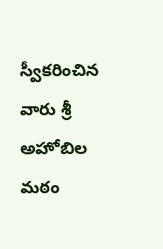స్వీకరించిన వారు శ్రీ అహోబిల మఠం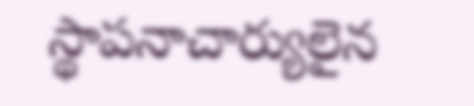స్థాపనాచార్యులైన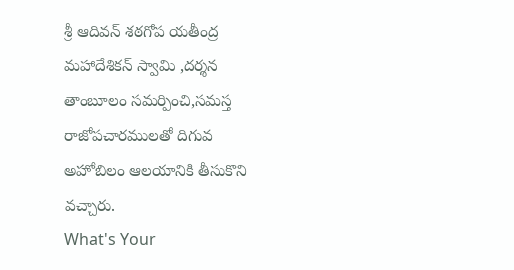శ్రీ ఆదివన్ శఠగోప యతీంద్ర మహాదేశికన్ స్వామి ,దర్శన తాంబూలం సమర్పించి,సమస్త రాజోపచారములతో దిగువ అహోబిలం ఆలయానికి తీసుకొని వచ్చారు.
What's Your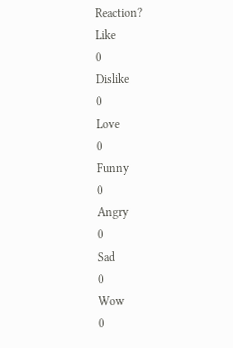Reaction?
Like
0
Dislike
0
Love
0
Funny
0
Angry
0
Sad
0
Wow
0